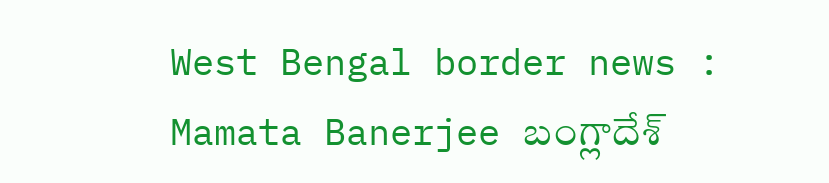West Bengal border news : Mamata Banerjee బంగ్లాదేశ్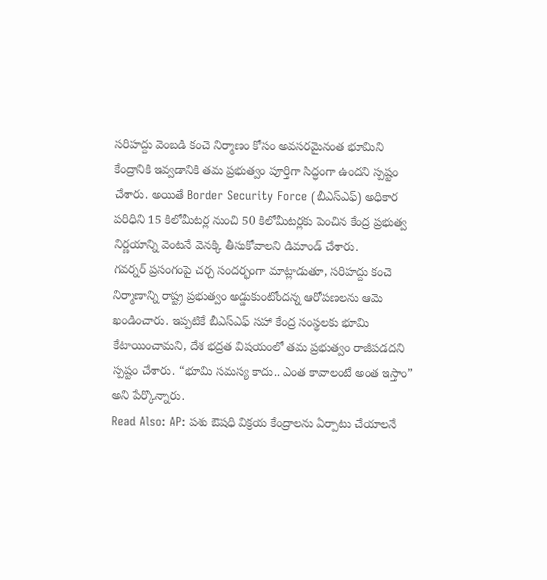సరిహద్దు వెంబడి కంచె నిర్మాణం కోసం అవసరమైనంత భూమిని కేంద్రానికి ఇవ్వడానికి తమ ప్రభుత్వం పూర్తిగా సిద్ధంగా ఉందని స్పష్టం చేశారు. అయితే Border Security Force (బీఎస్ఎఫ్) అధికార పరిధిని 15 కిలోమీటర్ల నుంచి 50 కిలోమీటర్లకు పెంచిన కేంద్ర ప్రభుత్వ నిర్ణయాన్ని వెంటనే వెనక్కి తీసుకోవాలని డిమాండ్ చేశారు.
గవర్నర్ ప్రసంగంపై చర్చ సందర్భంగా మాట్లాడుతూ, సరిహద్దు కంచె నిర్మాణాన్ని రాష్ట్ర ప్రభుత్వం అడ్డుకుంటోందన్న ఆరోపణలను ఆమె ఖండించారు. ఇప్పటికే బీఎస్ఎఫ్ సహా కేంద్ర సంస్థలకు భూమి కేటాయించామని, దేశ భద్రత విషయంలో తమ ప్రభుత్వం రాజీపడదని స్పష్టం చేశారు. “భూమి సమస్య కాదు.. ఎంత కావాలంటే అంత ఇస్తాం” అని పేర్కొన్నారు.
Read Also: AP: పశు ఔషధి విక్రయ కేంద్రాలను ఏర్పాటు చేయాలనే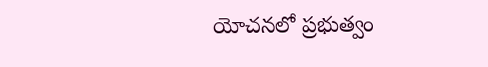యోచనలో ప్రభుత్వం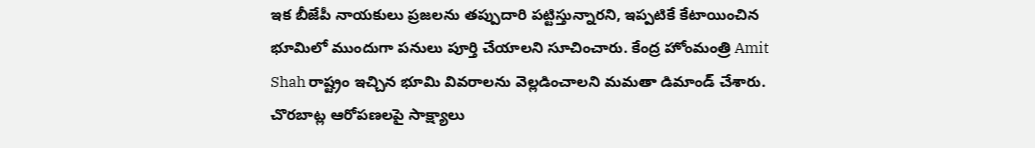ఇక బీజేపీ నాయకులు ప్రజలను తప్పుదారి పట్టిస్తున్నారని, ఇప్పటికే కేటాయించిన భూమిలో ముందుగా పనులు పూర్తి చేయాలని సూచించారు. కేంద్ర హోంమంత్రి Amit Shah రాష్ట్రం ఇచ్చిన భూమి వివరాలను వెల్లడించాలని మమతా డిమాండ్ చేశారు. చొరబాట్ల ఆరోపణలపై సాక్ష్యాలు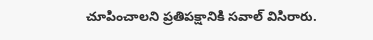చూపించాలని ప్రతిపక్షానికి సవాల్ విసిరారు.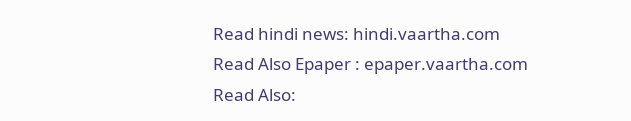Read hindi news: hindi.vaartha.com
Read Also Epaper : epaper.vaartha.com
Read Also: